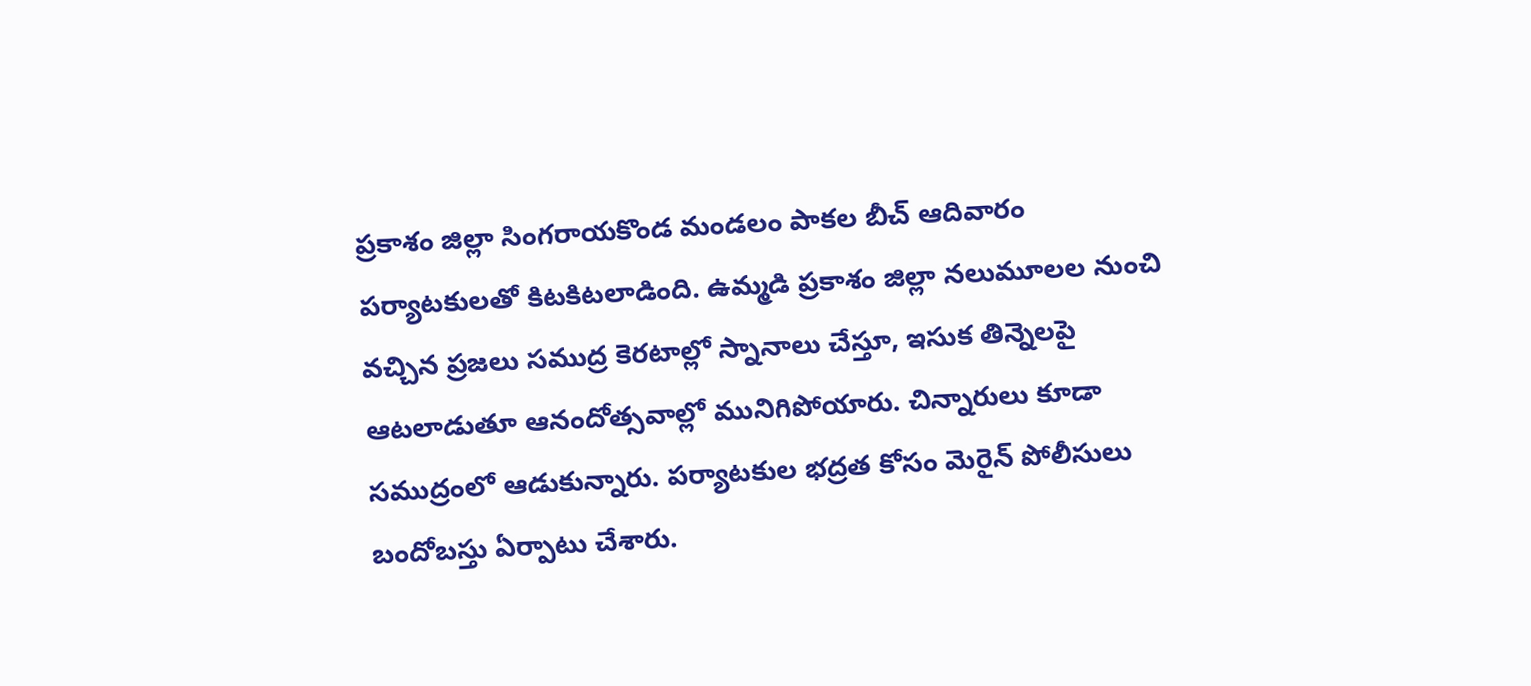ప్రకాశం జిల్లా సింగరాయకొండ మండలం పాకల బీచ్ ఆదివారం పర్యాటకులతో కిటకిటలాడింది. ఉమ్మడి ప్రకాశం జిల్లా నలుమూలల నుంచి వచ్చిన ప్రజలు సముద్ర కెరటాల్లో స్నానాలు చేస్తూ, ఇసుక తిన్నెలపై ఆటలాడుతూ ఆనందోత్సవాల్లో మునిగిపోయారు. చిన్నారులు కూడా సముద్రంలో ఆడుకున్నారు. పర్యాటకుల భద్రత కోసం మెరైన్ పోలీసులు బందోబస్తు ఏర్పాటు చేశారు.